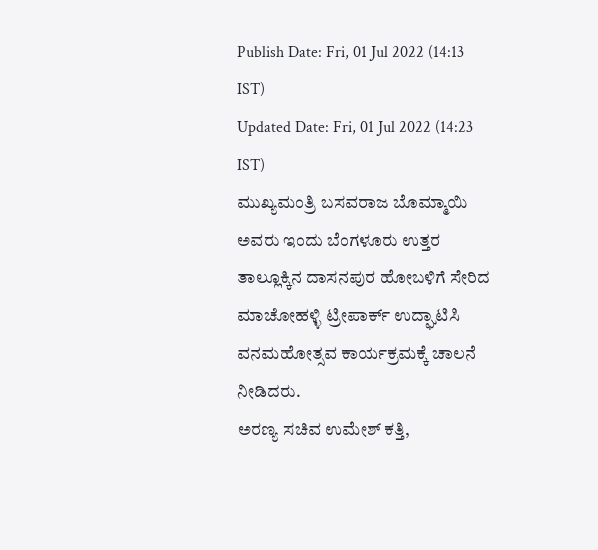Publish Date: Fri, 01 Jul 2022 (14:13 IST)
Updated Date: Fri, 01 Jul 2022 (14:23 IST)
ಮುಖ್ಯಮಂತ್ರಿ ಬಸವರಾಜ ಬೊಮ್ಮಾಯಿ ಅವರು ಇಂದು ಬೆಂಗಳೂರು ಉತ್ತರ ತಾಲ್ಲೂಕ್ಕಿನ ದಾಸನಪುರ ಹೋಬಳಿಗೆ ಸೇರಿದ ಮಾಚೋಹಳ್ಳಿ ಟ್ರೀಪಾರ್ಕ್ ಉದ್ಘಾಟಿಸಿ ವನಮಹೋತ್ಸವ ಕಾರ್ಯಕ್ರಮಕ್ಕೆ ಚಾಲನೆ ನೀಡಿದರು.
ಅರಣ್ಯ ಸಚಿವ ಉಮೇಶ್ ಕತ್ತಿ,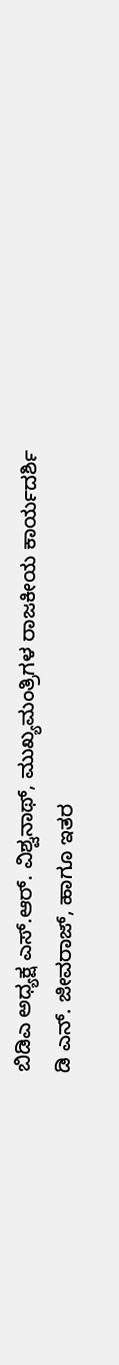ಬಿಡಿಎ ಅಧ್ಯಕ್ಷ ಎಸ್.ಆರ್. ವಿಶ್ವನಾಥ್, ಮುಖ್ಯಮಂತ್ರಿಗಳ ರಾಜಕೀಯ ಕಾರ್ಯದರ್ಶಿ ಡಿ ಎನ್. ಜೀವರಾಜ್, ಹಾಗೂ ಇತರ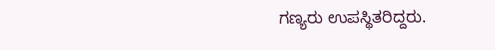ಗಣ್ಯರು ಉಪಸ್ಥಿತರಿದ್ದರು.